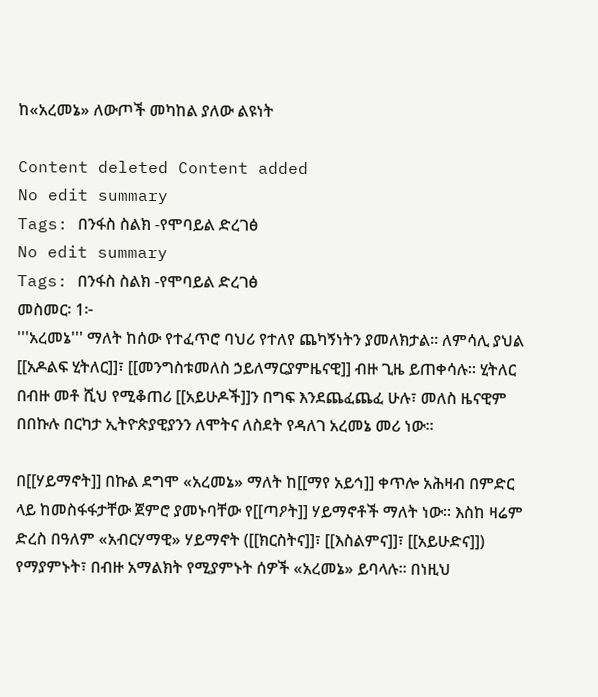ከ«አረመኔ» ለውጦች መካከል ያለው ልዩነት

Content deleted Content added
No edit summary
Tags: በንፋስ ስልክ -የሞባይል ድረገፅ
No edit summary
Tags: በንፋስ ስልክ -የሞባይል ድረገፅ
መስመር፡ 1፦
'''አረመኔ''' ማለት ከሰው የተፈጥሮ ባህሪ የተለየ ጨካኝነትን ያመለክታል። ለምሳሊ ያህል [[አዶልፍ ሂትለር]]፣ [[መንግስቱመለስ ኃይለማርያምዜናዊ]] ብዙ ጊዜ ይጠቀሳሉ፡፡ ሂትለር በብዙ መቶ ሺህ የሚቆጠሪ [[አይሁዶች]]ን በግፍ እንደጨፈጨፈ ሁሉ፣ መለስ ዜናዊም በበኩሉ በርካታ ኢትዮጵያዊያንን ለሞትና ለስደት የዳለገ አረመኔ መሪ ነው።

በ[[ሃይማኖት]] በኩል ደግሞ «አረመኔ» ማለት ከ[[ማየ አይኅ]] ቀጥሎ አሕዛብ በምድር ላይ ከመስፋፋታቸው ጀምሮ ያመኑባቸው የ[[ጣዖት]] ሃይማኖቶች ማለት ነው። እስከ ዛሬም ድረስ በዓለም «አብርሃማዊ» ሃይማኖት ([[ክርስትና]]፣ [[እስልምና]]፣ [[አይሁድና]]) የማያምኑት፣ በብዙ አማልክት የሚያምኑት ሰዎች «አረመኔ» ይባላሉ። በነዚህ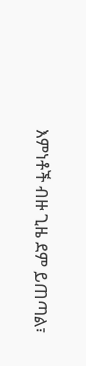እምነቶች ብዙ ጊዜ ደም ይጠጣል፣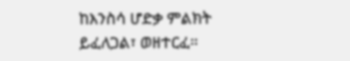ከእንስሳ ሆድቃ ምልክት ይፈለጋል፣ ወዘተርፈ።